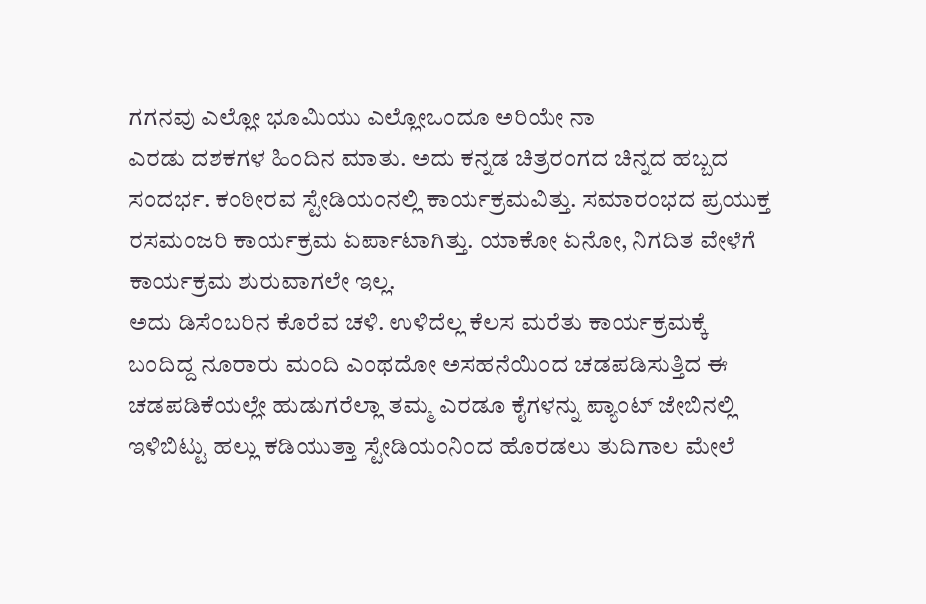ಗಗನವು ಎಲ್ಲೋ ಭೂಮಿಯು ಎಲ್ಲೋಒಂದೂ ಅರಿಯೇ ನಾ
ಎರಡು ದಶಕಗಳ ಹಿಂದಿನ ಮಾತು. ಅದು ಕನ್ನಡ ಚಿತ್ರರಂಗದ ಚಿನ್ನದ ಹಬ್ಬದ ಸಂದರ್ಭ. ಕಂಠೀರವ ಸ್ಟೇಡಿಯಂನಲ್ಲಿ ಕಾರ್ಯಕ್ರಮವಿತ್ತು. ಸಮಾರಂಭದ ಪ್ರಯುಕ್ತ ರಸಮಂಜರಿ ಕಾರ್ಯಕ್ರಮ ಏರ್ಪಾಟಾಗಿತ್ತು. ಯಾಕೋ ಏನೋ, ನಿಗದಿತ ವೇಳೆಗೆ ಕಾರ್ಯಕ್ರಮ ಶುರುವಾಗಲೇ ಇಲ್ಲ.
ಅದು ಡಿಸೆಂಬರಿನ ಕೊರೆವ ಚಳಿ. ಉಳಿದೆಲ್ಲ ಕೆಲಸ ಮರೆತು ಕಾರ್ಯಕ್ರಮಕ್ಕೆ ಬಂದಿದ್ದ ನೂರಾರು ಮಂದಿ ಎಂಥದೋ ಅಸಹನೆಯಿಂದ ಚಡಪಡಿಸುತ್ತಿದ ಈ ಚಡಪಡಿಕೆಯಲ್ಲೇ ಹುಡುಗರೆಲ್ಲಾ ತಮ್ಮ ಎರಡೂ ಕೈಗಳನ್ನು ಪ್ಯಾಂಟ್ ಜೇಬಿನಲ್ಲಿ ಇಳಿಬಿಟ್ಟು ಹಲ್ಲು ಕಡಿಯುತ್ತಾ ಸ್ಟೇಡಿಯಂನಿಂದ ಹೊರಡಲು ತುದಿಗಾಲ ಮೇಲೆ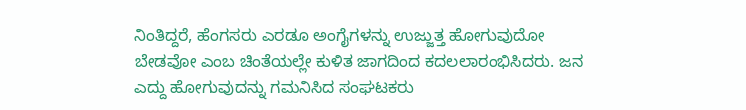ನಿಂತಿದ್ದರೆ, ಹೆಂಗಸರು ಎರಡೂ ಅಂಗೈಗಳನ್ನು ಉಜ್ಜುತ್ತ ಹೋಗುವುದೋ ಬೇಡವೋ ಎಂಬ ಚಿಂತೆಯಲ್ಲೇ ಕುಳಿತ ಜಾಗದಿಂದ ಕದಲಲಾರಂಭಿಸಿದರು. ಜನ ಎದ್ದು ಹೋಗುವುದನ್ನು ಗಮನಿಸಿದ ಸಂಘಟಕರು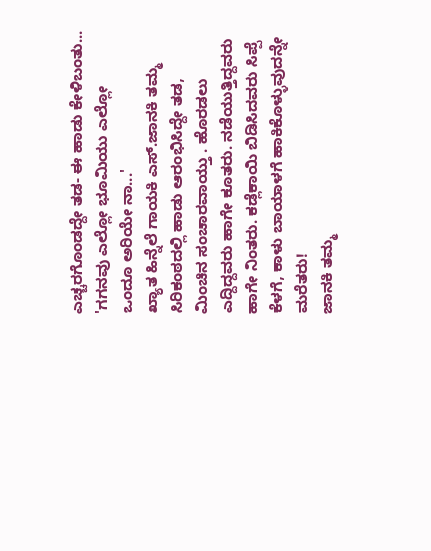ಎಚ್ಚರಗೊಂಡದ್ದೇ ತಡ- ಈ ಹಾಡು ಕೇಳಿಬಂತು...
'ಗಗನವು ಎಲ್ಲೋ ಭೂಮಿಯು ಎಲ್ಲೋ
ಒಂದೂ ಅರಿಯೇ ನಾ...'
ಖ್ಯಾತ ಹಿನ್ನೆಲೆ ಗಾಯಕಿ ಎಸ್.ಜಾನಕಿ ತಮ್ಮ ಸಿರಿಕಂಠದಲ್ಲಿ ಹಾಡು ಆರಂಭಿಸಿದ್ದೇ ತಡ, ಮಿಂಚಿನ ಸಂಚಾರವಾಯ್ತು . ಹೊರಡಲು ಎದ್ದಿದ್ದವರು ಹಾಗೇ ಕೂತರು. ನಡೆಯುತ್ತಿದ್ದವರು ಹಾಗೇ ನಿಂತರು. ಕಡ್ಲೆಕಾಯಿ ಬಿಡಿಸಿದವರು ಸಿಪ್ಪೆ ಕೆಳಗೆ, ಕಾಳು ಬಾಯಾಳಗೆ ಹಾಕಿಕೊಳ್ಳುವುದನ್ನೇ ಮರೆತರು!
ಜಾನಕಿ ತಮ್ಮ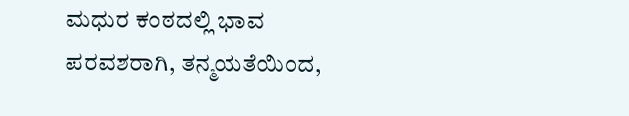ಮಧುರ ಕಂಠದಲ್ಲಿ ಭಾವ ಪರವಶರಾಗಿ, ತನ್ಮಯತೆಯಿಂದ,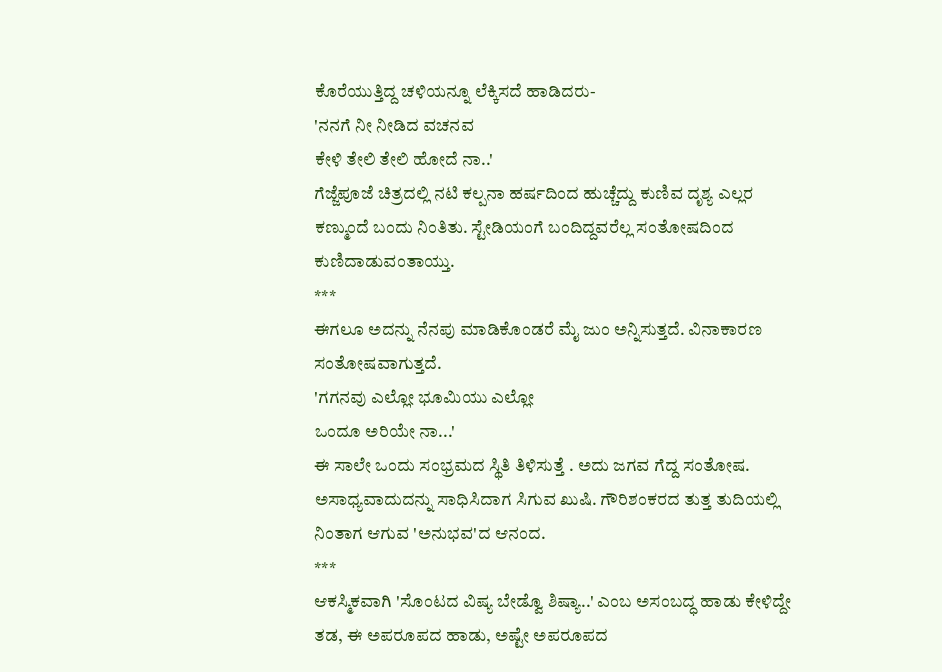ಕೊರೆಯುತ್ತಿದ್ದ ಚಳಿಯನ್ನೂ ಲೆಕ್ಕಿಸದೆ ಹಾಡಿದರು-
'ನನಗೆ ನೀ ನೀಡಿದ ವಚನವ
ಕೇಳಿ ತೇಲಿ ತೇಲಿ ಹೋದೆ ನಾ..'
ಗೆಜ್ಜೆಪೂಜೆ ಚಿತ್ರದಲ್ಲಿ ನಟಿ ಕಲ್ಪನಾ ಹರ್ಷದಿಂದ ಹುಚ್ಚೆದ್ದು ಕುಣಿವ ದೃಶ್ಯ ಎಲ್ಲರ ಕಣ್ಮುಂದೆ ಬಂದು ನಿಂತಿತು. ಸ್ಟೇಡಿಯಂಗೆ ಬಂದಿದ್ದವರೆಲ್ಲ ಸಂತೋಷದಿಂದ ಕುಣಿದಾಡುವಂತಾಯ್ತು.
***
ಈಗಲೂ ಅದನ್ನು ನೆನಪು ಮಾಡಿಕೊಂಡರೆ ಮೈ ಜುಂ ಅನ್ನಿಸುತ್ತದೆ. ವಿನಾಕಾರಣ ಸಂತೋಷವಾಗುತ್ತದೆ.
'ಗಗನವು ಎಲ್ಲೋ ಭೂಮಿಯು ಎಲ್ಲೋ
ಒಂದೂ ಅರಿಯೇ ನಾ...'
ಈ ಸಾಲೇ ಒಂದು ಸಂಭ್ರಮದ ಸ್ಥಿತಿ ತಿಳಿಸುತ್ತೆ . ಅದು ಜಗವ ಗೆದ್ದ ಸಂತೋಷ. ಅಸಾಧ್ಯವಾದುದನ್ನು ಸಾಧಿಸಿದಾಗ ಸಿಗುವ ಖುಷಿ. ಗೌರಿಶಂಕರದ ತುತ್ತ ತುದಿಯಲ್ಲಿ ನಿಂತಾಗ ಆಗುವ 'ಅನುಭವ'ದ ಆನಂದ.
***
ಆಕಸ್ಮಿಕವಾಗಿ 'ಸೊಂಟದ ವಿಷ್ಯ ಬೇಡ್ವೊ ಶಿಷ್ಯಾ..' ಎಂಬ ಅಸಂಬದ್ಧ ಹಾಡು ಕೇಳಿದ್ದೇ ತಡ, ಈ ಅಪರೂಪದ ಹಾಡು, ಅಷ್ಟೇ ಅಪರೂಪದ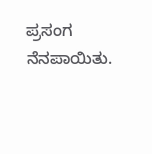ಪ್ರಸಂಗ ನೆನಪಾಯಿತು.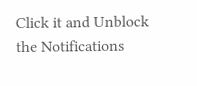Click it and Unblock the Notifications